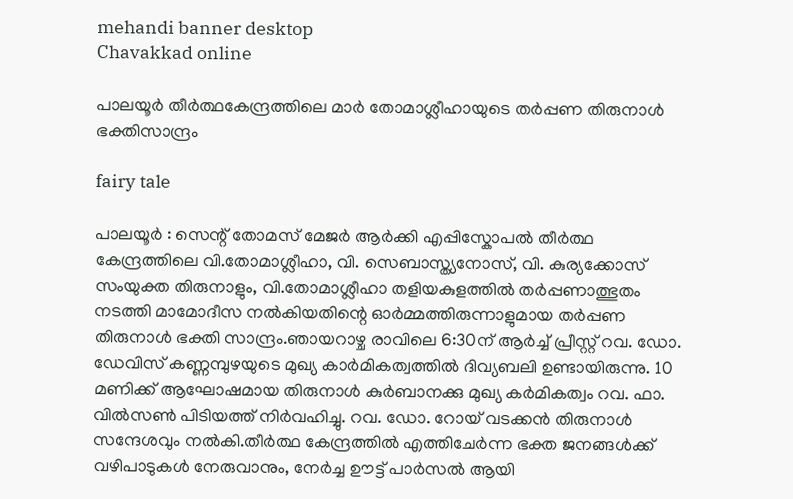mehandi banner desktop
Chavakkad online

പാലയൂർ തീർത്ഥകേന്ദ്രത്തിലെ മാർ തോമാശ്ലീഹായുടെ തർപ്പണ തിരുനാൾ ഭക്തിസാന്ദ്രം

fairy tale

പാലയൂർ : സെന്റ് തോമസ് മേജർ ആർക്കി എപ്പിസ്കോപൽ തീർത്ഥ കേന്ദ്രത്തിലെ വി.തോമാശ്ലീഹാ, വി. സെബാസ്ത്യനോസ്, വി. കുര്യക്കോസ് സംയുക്ത തിരുനാളും, വി.തോമാശ്ലീഹാ തളിയകുളത്തിൽ തർപ്പണാത്ഭുതം നടത്തി മാമോദീസ നൽകിയതിന്റെ ഓർമ്മത്തിരുന്നാളുമായ തർപ്പണ തിരുനാൾ ഭക്തി സാന്ദ്രം.ഞായറാഴ്ച രാവിലെ 6:30ന് ആർച്ച് പ്രീസ്റ്റ് റവ. ഡോ. ഡേവിസ് കണ്ണമ്പുഴയുടെ മുഖ്യ കാർമികത്വത്തിൽ ദിവ്യബലി ഉണ്ടായിരുന്നു. 10 മണിക്ക് ആഘോഷമായ തിരുനാൾ കുർബാനക്കു മുഖ്യ കർമികത്വം റവ. ഫാ. വിൽസൺ പിടിയത്ത് നിർവഹിച്ചു. റവ. ഡോ. റോയ് വടക്കൻ തിരുനാൾ സന്ദേശവും നൽകി.തീർത്ഥ കേന്ദ്രത്തിൽ എത്തിചേർന്ന ഭക്ത ജനങ്ങൾക്ക് വഴിപാടുകൾ നേരുവാനും, നേർച്ച ഊട്ട് പാർസൽ ആയി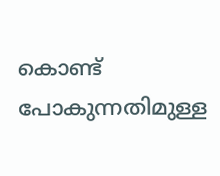കൊണ്ട് പോകുന്നതിമുള്ള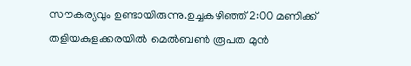സൗകര്യവും ഉണ്ടായിരുന്നു.ഉച്ചകഴിഞ്ഞ് 2:00 മണിക്ക് തളിയകുളക്കരയിൽ മെൽബൺ രൂപത മുൻ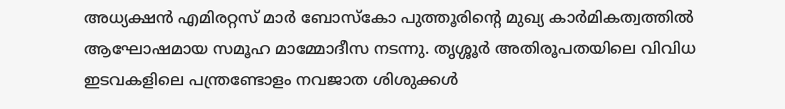അധ്യക്ഷൻ എമിരറ്റസ് മാർ ബോസ്കോ പുത്തൂരിന്റെ മുഖ്യ കാർമികത്വത്തിൽ ആഘോഷമായ സമൂഹ മാമ്മോദീസ നടന്നു. തൃശ്ശൂർ അതിരൂപതയിലെ വിവിധ ഇടവകളിലെ പന്ത്രണ്ടോളം നവജാത ശിശുക്കൾ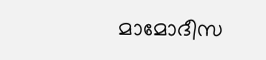മാമോദീസ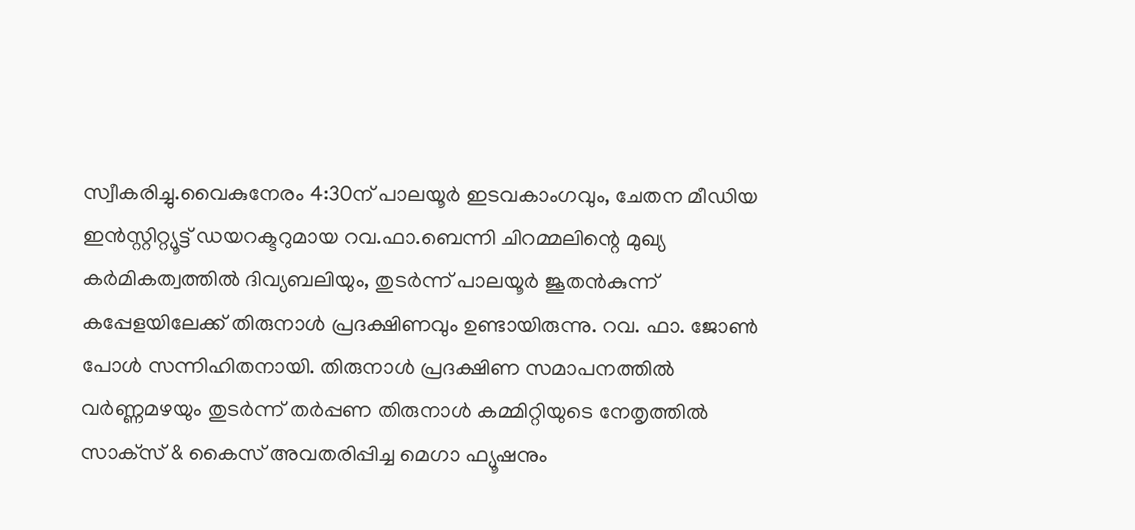സ്വീകരിച്ചു.വൈകുനേരം 4:30ന് പാലയൂർ ഇടവകാംഗവും, ചേതന മീഡിയ ഇൻസ്റ്റിറ്റ്യൂട്ട് ഡയറക്ടറുമായ റവ.ഫാ.ബെന്നി ചിറമ്മലിന്റെ മുഖ്യ കർമികത്വത്തിൽ ദിവ്യബലിയും, തുടർന്ന് പാലയൂർ ജൂതൻകുന്ന് കപ്പേളയിലേക്ക് തിരുനാൾ പ്രദക്ഷിണവും ഉണ്ടായിരുന്നു. റവ. ഫാ. ജോൺ പോൾ സന്നിഹിതനായി. തിരുനാൾ പ്രദക്ഷിണ സമാപനത്തിൽ വർണ്ണമഴയും തുടർന്ന് തർപ്പണ തിരുനാൾ കമ്മിറ്റിയുടെ നേതൃത്തിൽ സാക്‌സ് & കൈസ് അവതരിപ്പിച്ച മെഗാ ഫ്യൂഷനും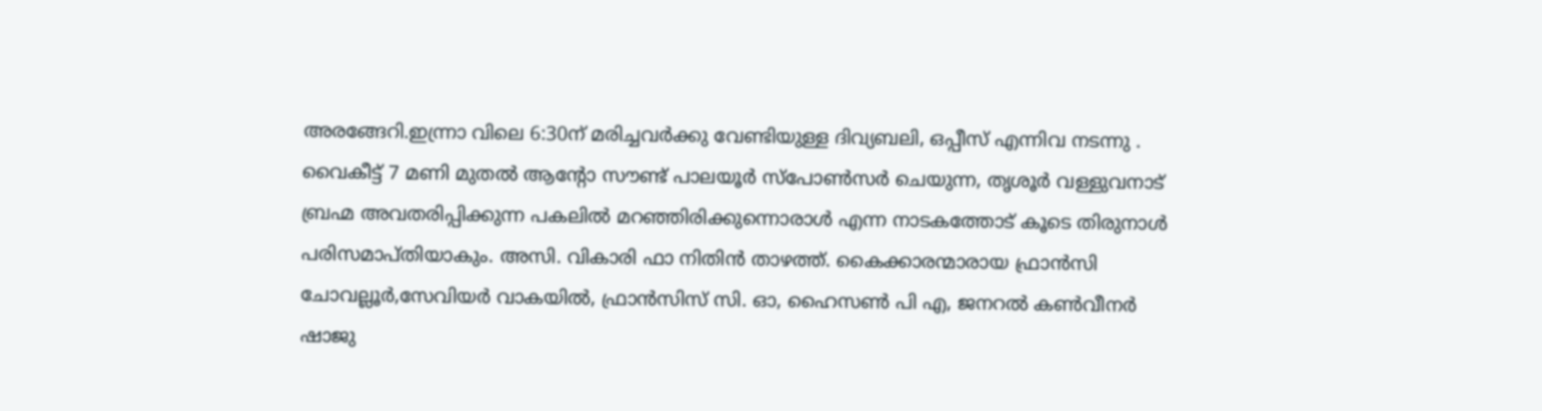അരങ്ങേറി.ഇന്ന്രാ വിലെ 6:30ന് മരിച്ചവർക്കു വേണ്ടിയുള്ള ദിവ്യബലി, ഒപ്പീസ് എന്നിവ നടന്നു . വൈകീട്ട് 7 മണി മുതൽ ആന്റോ സൗണ്ട് പാലയൂർ സ്പോൺസർ ചെയുന്ന, തൃശൂർ വള്ളുവനാട് ബ്രഹ്മ അവതരിപ്പിക്കുന്ന പകലിൽ മറഞ്ഞിരിക്കുന്നൊരാൾ എന്ന നാടകത്തോട് കൂടെ തിരുനാൾ പരിസമാപ്തിയാകും. അസി. വികാരി ഫാ നിതിൻ താഴത്ത്. കൈക്കാരന്മാരായ ഫ്രാൻസി ചോവല്ലൂർ,സേവിയർ വാകയിൽ, ഫ്രാൻസിസ് സി. ഓ, ഹൈസൺ പി എ, ജനറൽ കൺവീനർ ഷാജു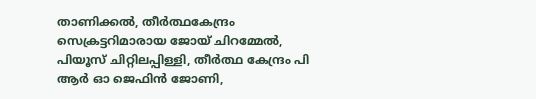താണിക്കൽ, തീർത്ഥകേന്ദ്രം സെക്രട്ടറിമാരായ ജോയ് ചിറമ്മേൽ, പിയൂസ് ചിറ്റിലപ്പിള്ളി, തീർത്ഥ കേന്ദ്രം പി ആർ ഓ ജെഫിൻ ജോണി,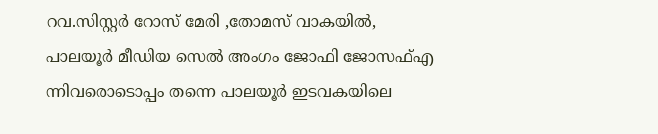റവ.സിസ്റ്റർ റോസ് മേരി ,തോമസ് വാകയിൽ, പാലയൂർ മീഡിയ സെൽ അംഗം ജോഫി ജോസഫ്എ ന്നിവരൊടൊപ്പം തന്നെ പാലയൂർ ഇടവകയിലെ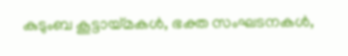കുടുംബ കൂട്ടായ്മകൾ, ഭക്ത സംഘടനകൾ,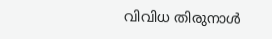വിവിധ തിരുനാൾ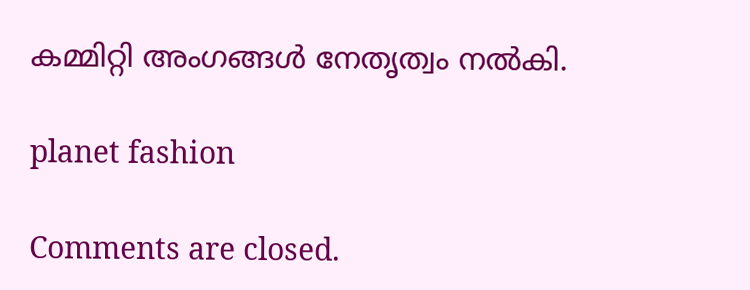കമ്മിറ്റി അംഗങ്ങൾ നേതൃത്വം നൽകി.

planet fashion

Comments are closed.